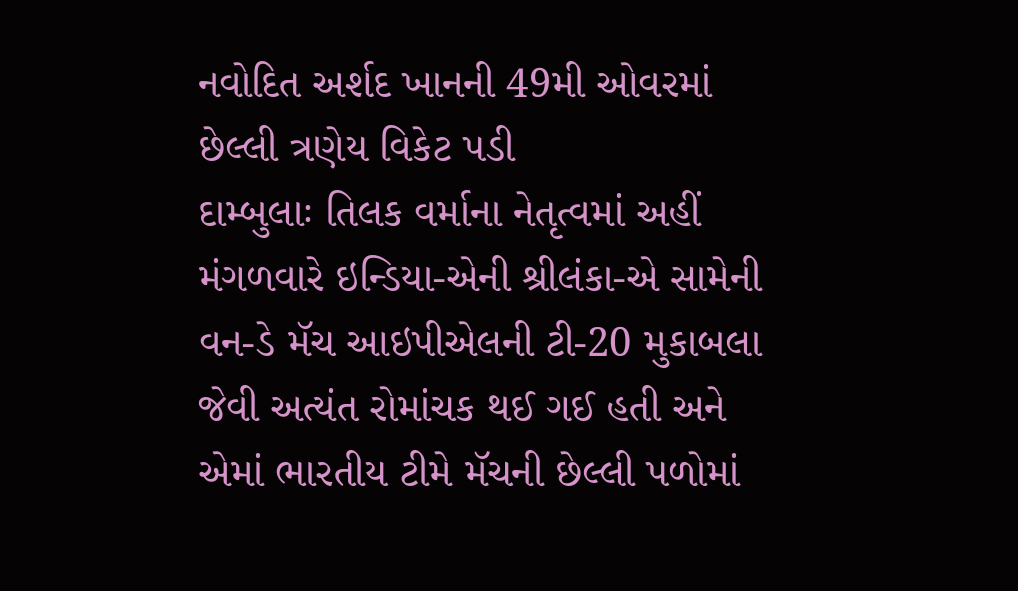નવોદિત અર્શદ ખાનની 49મી ઓવરમાં છેલ્લી ત્રણેય વિકેટ પડી
દામ્બુલાઃ તિલક વર્માના નેતૃત્વમાં અહીં મંગળવારે ઇન્ડિયા-એની શ્રીલંકા-એ સામેની વન-ડે મૅચ આઇપીએલની ટી-20 મુકાબલા જેવી અત્યંત રોમાંચક થઈ ગઈ હતી અને એમાં ભારતીય ટીમે મૅચની છેલ્લી પળોમાં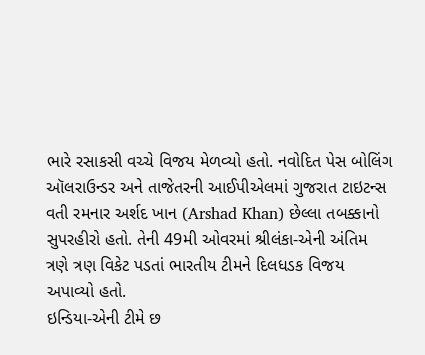ભારે રસાકસી વચ્ચે વિજય મેળવ્યો હતો. નવોદિત પેસ બોલિંગ ઑલરાઉન્ડર અને તાજેતરની આઈપીએલમાં ગુજરાત ટાઇટન્સ વતી રમનાર અર્શદ ખાન (Arshad Khan) છેલ્લા તબક્કાનો સુપરહીરો હતો. તેની 49મી ઓવરમાં શ્રીલંકા-એની અંતિમ ત્રણે ત્રણ વિકેટ પડતાં ભારતીય ટીમને દિલધડક વિજય અપાવ્યો હતો.
ઇન્ડિયા-એની ટીમે છ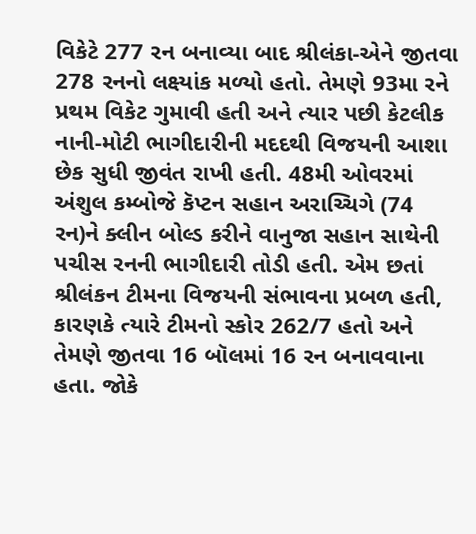વિકેટે 277 રન બનાવ્યા બાદ શ્રીલંકા-એને જીતવા 278 રનનો લક્ષ્યાંક મળ્યો હતો. તેમણે 93મા રને પ્રથમ વિકેટ ગુમાવી હતી અને ત્યાર પછી કેટલીક નાની-મોટી ભાગીદારીની મદદથી વિજયની આશા છેક સુધી જીવંત રાખી હતી. 48મી ઓવરમાં અંશુલ કમ્બોજે કૅપ્ટન સહાન અરાચ્ચિગે (74 રન)ને ક્લીન બોલ્ડ કરીને વાનુજા સહાન સાથેની પચીસ રનની ભાગીદારી તોડી હતી. એમ છતાં શ્રીલંકન ટીમના વિજયની સંભાવના પ્રબળ હતી, કારણકે ત્યારે ટીમનો સ્કોર 262/7 હતો અને તેમણે જીતવા 16 બૉલમાં 16 રન બનાવવાના હતા. જોકે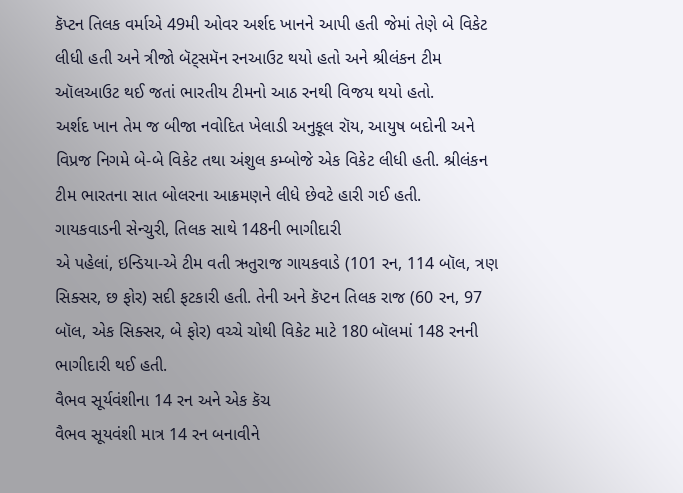કૅપ્ટન તિલક વર્માએ 49મી ઓવર અર્શદ ખાનને આપી હતી જેમાં તેણે બે વિકેટ લીધી હતી અને ત્રીજો બૅટ્સમૅન રનઆઉટ થયો હતો અને શ્રીલંકન ટીમ ઑલઆઉટ થઈ જતાં ભારતીય ટીમનો આઠ રનથી વિજય થયો હતો.
અર્શદ ખાન તેમ જ બીજા નવોદિત ખેલાડી અનુકૂલ રૉય, આયુષ બદોની અને વિપ્રજ નિગમે બે-બે વિકેટ તથા અંશુલ કમ્બોજે એક વિકેટ લીધી હતી. શ્રીલંકન ટીમ ભારતના સાત બોલરના આક્રમણને લીધે છેવટે હારી ગઈ હતી.
ગાયકવાડની સેન્ચુરી, તિલક સાથે 148ની ભાગીદારી
એ પહેલાં, ઇન્ડિયા-એ ટીમ વતી ઋતુરાજ ગાયકવાડે (101 રન, 114 બૉલ, ત્રણ સિક્સર, છ ફોર) સદી ફટકારી હતી. તેની અને કૅપ્ટન તિલક રાજ (60 રન, 97 બૉલ, એક સિક્સર, બે ફોર) વચ્ચે ચોથી વિકેટ માટે 180 બૉલમાં 148 રનની ભાગીદારી થઈ હતી.
વૈભવ સૂર્યવંશીના 14 રન અને એક કૅચ
વૈભવ સૂયવંશી માત્ર 14 રન બનાવીને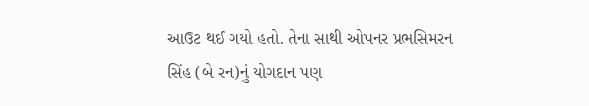આઉટ થઈ ગયો હતો. તેના સાથી ઓપનર પ્રભસિમરન સિંહ (બે રન)નું યોગદાન પણ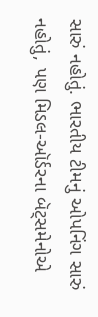સારું નહોતું. ભારતીય ટીમનું ઓપનિંગ સારું નહોતું, પણ મિડલ-ઑર્ડરના બૅટ્સમેનોએ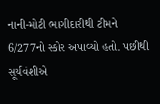નાની-મોટી ભાગીદારીથી ટીમને 6/277નો સ્કોર અપાવ્યો હતો. પછીથી સૂર્યવંશીએ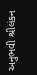અનુભવી શ્રીલંકન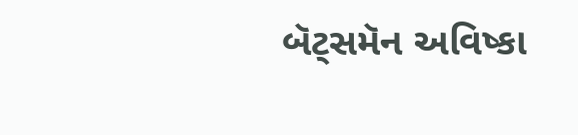બૅટ્સમૅન અવિષ્કા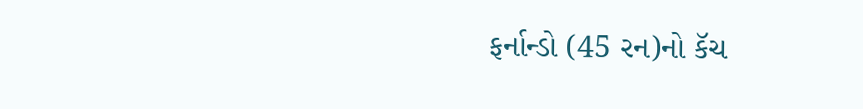ફર્નાન્ડો (45 રન)નો કૅચ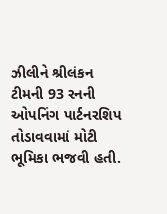ઝીલીને શ્રીલંકન ટીમની 93 રનની ઓપનિંગ પાર્ટનરશિપ તોડાવવામાં મોટી ભૂમિકા ભજવી હતી.